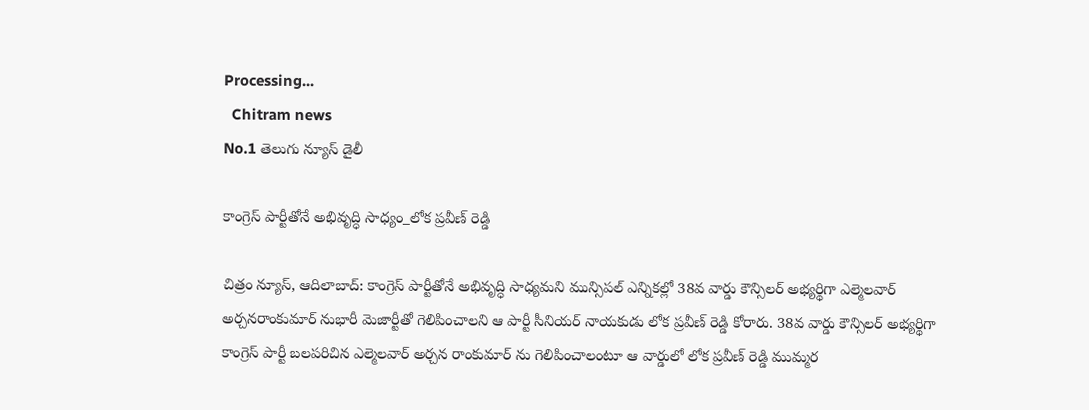Processing...
  Chitram news
No.1 తెలుగు న్యూస్ డైలీ

కాంగ్రెస్ పార్టీతోనే అభివృద్ధి సాధ్యం_లోక ప్రవీణ్ రెడ్డి

చిత్రం న్యూస్, ఆదిలాబాద్: కాంగ్రెస్ పార్టీతోనే అభివృద్ధి సాధ్యమని మున్సిపల్ ఎన్నికల్లో 38వ వార్డు కౌన్సిలర్ అభ్యర్థిగా ఎల్మెలవార్ అర్చనరాంకుమార్ నుభారీ మెజార్టీతో గెలిపించాలని ఆ పార్టీ సీనియర్ నాయకుడు లోక ప్రవీణ్ రెడ్డి కోరారు. 38వ వార్డు కౌన్సిలర్ అభ్యర్థిగా కాంగ్రెస్ పార్టీ బలపరిచిన ఎల్మెలవార్ అర్చన రాంకుమార్ ను గెలిపించాలంటూ ఆ వార్డులో లోక ప్రవీణ్ రెడ్డి ముమ్మర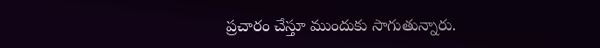ప్రచారం చేస్తూ ముందుకు సాగుతున్నారు.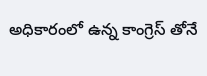అధికారంలో ఉన్న కాంగ్రెస్ తోనే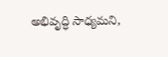అభివృద్ధి సాధ్యమని,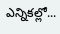ఎన్నికల్లో...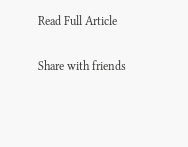Read Full Article

Share with friends